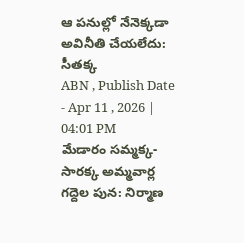ఆ పనుల్లో నేనెక్కడా అవినీతి చేయలేదు: సీతక్క
ABN , Publish Date - Apr 11 , 2026 | 04:01 PM
మేడారం సమ్మక్క- సారక్క అమ్మవార్ల గద్దెల పున: నిర్మాణ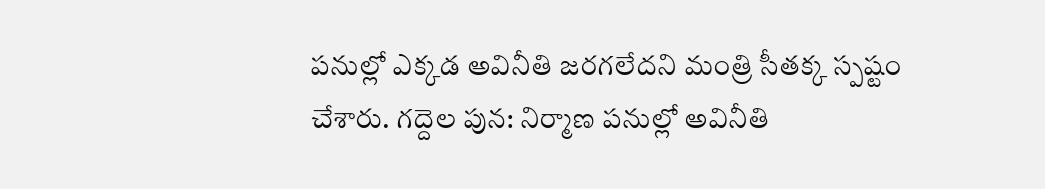పనుల్లో ఎక్కడ అవినీతి జరగలేదని మంత్రి సీతక్క స్పష్టం చేశారు. గద్దెల పున: నిర్మాణ పనుల్లో అవినీతి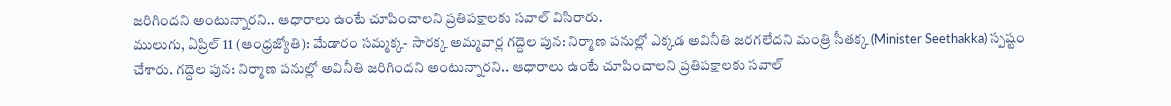జరిగిందని అంటున్నారని.. ఆధారాలు ఉంటే చూపించాలని ప్రతిపక్షాలకు సవాల్ విసిరారు.
ములుగు, ఏప్రిల్ 11 (ఆంధ్రజ్యోతి): మేడారం సమ్మక్క- సారక్క అమ్మవార్ల గద్దెల పున: నిర్మాణ పనుల్లో ఎక్కడ అవినీతి జరగలేదని మంత్రి సీతక్క (Minister Seethakka) స్పష్టం చేశారు. గద్దెల పున: నిర్మాణ పనుల్లో అవినీతి జరిగిందని అంటున్నారని.. ఆధారాలు ఉంటే చూపించాలని ప్రతిపక్షాలకు సవాల్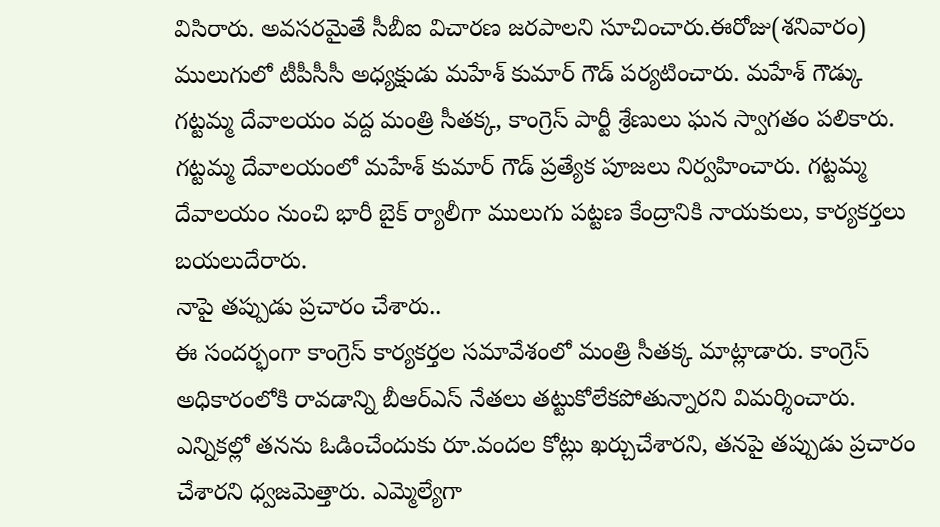విసిరారు. అవసరమైతే సీబీఐ విచారణ జరపాలని సూచించారు.ఈరోజు(శనివారం) ములుగులో టీపీసీసీ అధ్యక్షుడు మహేశ్ కుమార్ గౌడ్ పర్యటించారు. మహేశ్ గౌడ్కు గట్టమ్మ దేవాలయం వద్ద మంత్రి సీతక్క, కాంగ్రెస్ పార్టీ శ్రేణులు ఘన స్వాగతం పలికారు. గట్టమ్మ దేవాలయంలో మహేశ్ కుమార్ గౌడ్ ప్రత్యేక పూజలు నిర్వహించారు. గట్టమ్మ దేవాలయం నుంచి భారీ బైక్ ర్యాలీగా ములుగు పట్టణ కేంద్రానికి నాయకులు, కార్యకర్తలు బయలుదేరారు.
నాపై తప్పుడు ప్రచారం చేశారు..
ఈ సందర్భంగా కాంగ్రెస్ కార్యకర్తల సమావేశంలో మంత్రి సీతక్క మాట్లాడారు. కాంగ్రెస్ అధికారంలోకి రావడాన్ని బీఆర్ఎస్ నేతలు తట్టుకోలేకపోతున్నారని విమర్శించారు. ఎన్నికల్లో తనను ఓడించేందుకు రూ.వందల కోట్లు ఖర్చుచేశారని, తనపై తప్పుడు ప్రచారం చేశారని ధ్వజమెత్తారు. ఎమ్మెల్యేగా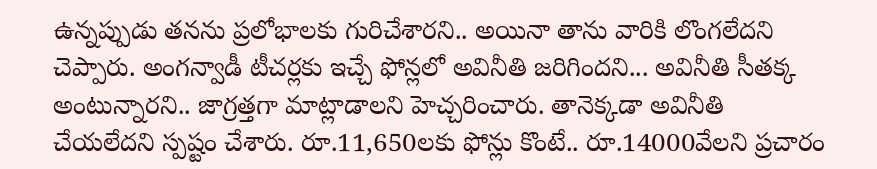ఉన్నప్పుడు తనను ప్రలోభాలకు గురిచేశారని.. అయినా తాను వారికి లొంగలేదని చెప్పారు. అంగన్వాడీ టీచర్లకు ఇచ్చే ఫోన్లలో అవినీతి జరిగిందని... అవినీతి సీతక్క అంటున్నారని.. జాగ్రత్తగా మాట్లాడాలని హెచ్చరించారు. తానెక్కడా అవినీతి చేయలేదని స్పష్టం చేశారు. రూ.11,650లకు ఫోన్లు కొంటే.. రూ.14000వేలని ప్రచారం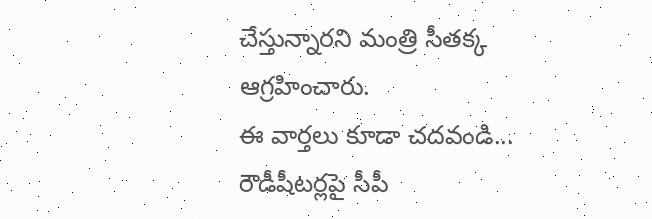చేస్తున్నారని మంత్రి సీతక్క ఆగ్రహించారు.
ఈ వార్తలు కూడా చదవండి...
రౌడీషీటర్లపై సీపీ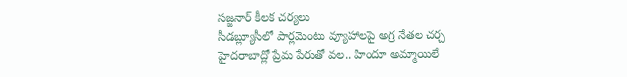సజ్జనార్ కీలక చర్యలు
సీడబ్ల్యూసీలో పార్లమెంటు వ్యూహాలపై అగ్ర నేతల చర్చ
హైదరాబాద్లో ప్రేమ పేరుతో వల.. హిందూ అమ్మాయిలే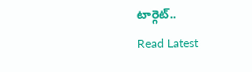టార్గెట్..
Read Latest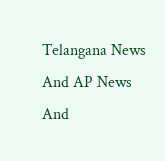Telangana News And AP News And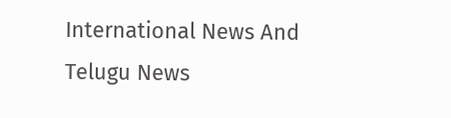International News And Telugu News